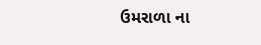ઉમરાળા ના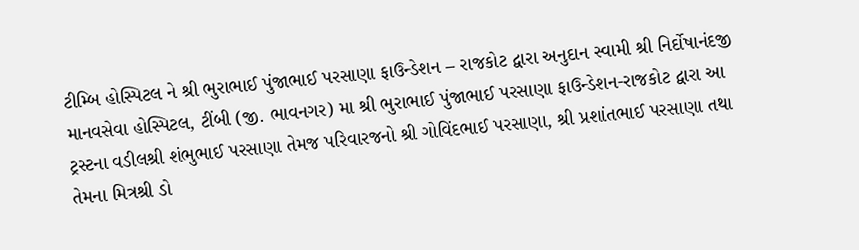ટીમ્બિ હોસ્પિટલ ને શ્રી ભુરાભાઈ પુંજાભાઈ પરસાણા ફાઉન્ડેશન – રાજકોટ દ્વારા અનુદાન સ્વામી શ્રી નિર્દોષાનંદજી માનવસેવા હોસ્પિટલ, ટીંબી (જી. ભાવનગર) મા શ્રી ભુરાભાઈ પુંજાભાઈ પરસાણા ફાઉન્ડેશન-રાજકોટ દ્વારા આ ટ્રસ્ટના વડીલશ્રી શંભુભાઈ પરસાણા તેમજ પરિવારજનો શ્રી ગોવિંદભાઈ પરસાણા, શ્રી પ્રશાંતભાઈ પરસાણા તથા તેમના મિત્રશ્રી ડો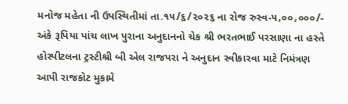મનોજ મહેતા ની ઉપસ્થિતીમાં તા.૧૫/૬/૨૦૨૬ ના રોજ રુસ્વ-૫,૦૦,૦૦૦/- અંકે રૂપિયા પાંચ લાખ પુરાના અનુદાનનો ચેક શ્રી ભરતભાઈ પરસાણા ના હસ્તે હોસ્પીટલના ટ્રસ્ટીશ્રી બી એલ રાજપરા ને અનુદાન સ્વીકારવા માટે નિમંત્રણ આપી રાજકોટ મુકામે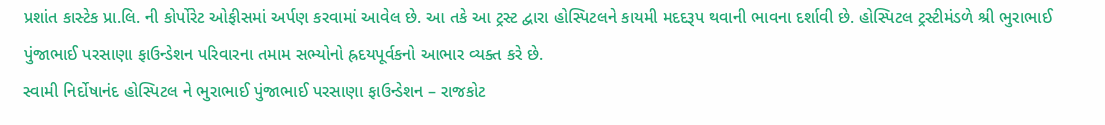પ્રશાંત કાસ્ટેક પ્રા.લિ. ની કોર્પોરેટ ઓફીસમાં અર્પણ કરવામાં આવેલ છે. આ તકે આ ટ્રસ્ટ દ્વારા હોસ્પિટલને કાયમી મદદરૂપ થવાની ભાવના દર્શાવી છે. હોસ્પિટલ ટ્રસ્ટીમંડળે શ્રી ભુરાભાઈ પુંજાભાઈ પરસાણા ફાઉન્ડેશન પરિવારના તમામ સભ્યોનો હ્રદયપૂર્વકનો આભાર વ્યક્ત કરે છે.
સ્વામી નિર્દોષાનંદ હોસ્પિટલ ને ભુરાભાઈ પુંજાભાઈ પરસાણા ફાઉન્ડેશન – રાજકોટ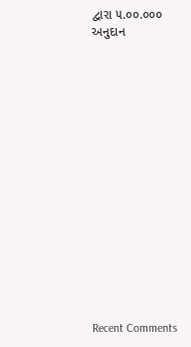દ્વારા ૫.૦૦.૦૦૦ અનુદાન
















Recent Comments